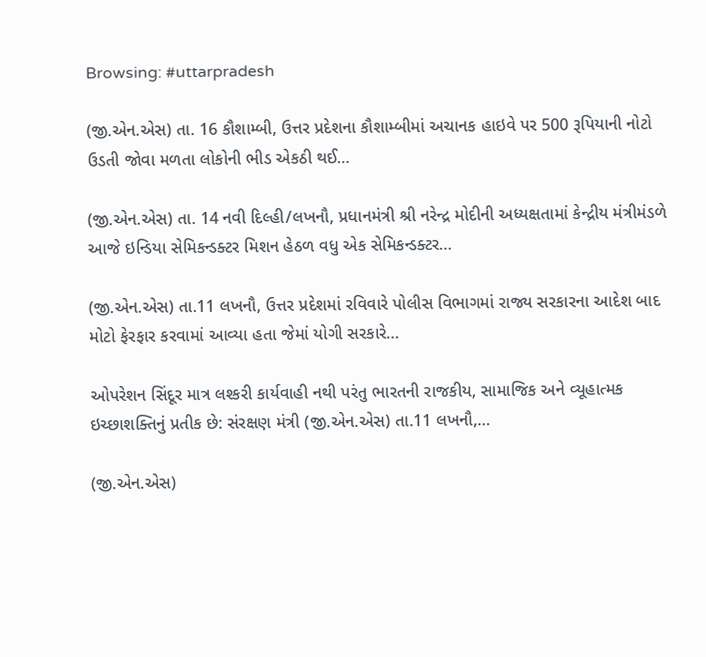Browsing: #uttarpradesh

(જી.એન.એસ) તા. 16 કૌશામ્બી, ઉત્તર પ્રદેશના કૌશામ્બીમાં અચાનક હાઇવે પર 500 રૂપિયાની નોટો ઉડતી જોવા મળતા લોકોની ભીડ એકઠી થઈ…

(જી.એન.એસ) તા. 14 નવી દિલ્હી/લખનૌ, પ્રધાનમંત્રી શ્રી નરેન્દ્ર મોદીની અધ્યક્ષતામાં કેન્દ્રીય મંત્રીમંડળે આજે ઇન્ડિયા સેમિકન્ડક્ટર મિશન હેઠળ વધુ એક સેમિકન્ડક્ટર…

(જી.એન.એસ) તા.11 લખનૌ, ઉત્તર પ્રદેશમાં રવિવારે પોલીસ વિભાગમાં રાજ્ય સરકારના આદેશ બાદ મોટો ફેરફાર કરવામાં આવ્યા હતા જેમાં યોગી સરકારે…

ઓપરેશન સિંદૂર માત્ર લશ્કરી કાર્યવાહી નથી પરંતુ ભારતની રાજકીય, સામાજિક અને વ્યૂહાત્મક ઇચ્છાશક્તિનું પ્રતીક છે: સંરક્ષણ મંત્રી (જી.એન.એસ) તા.11 લખનૌ,…

(જી.એન.એસ)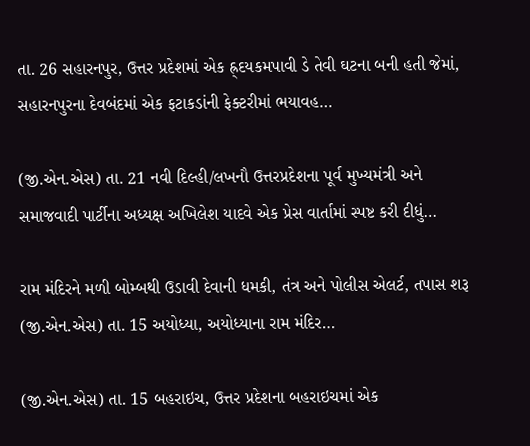તા. 26 સહારનપુર, ઉત્તર પ્રદેશમાં એક હ્ર્દયકમપાવી ડે તેવી ઘટના બની હતી જેમાં, સહારનપુરના દેવબંદમાં એક ફટાકડાંની ફેક્ટરીમાં ભયાવહ…

(જી.એન.એસ) તા. 21 નવી દિલ્હી/લખનૌ ઉત્તરપ્રદેશના પૂર્વ મુખ્યમંત્રી અને સમાજવાદી પાર્ટીના અધ્યક્ષ અખિલેશ યાદવે એક પ્રેસ વાર્તામાં સ્પષ્ટ કરી દીધું…

રામ મંદિરને મળી બોમ્બથી ઉડાવી દેવાની ધમકી, તંત્ર અને પોલીસ એલર્ટ, તપાસ શરૂ (જી.એન.એસ) તા. 15 અયોધ્યા, અયોધ્યાના રામ મંદિર…

(જી.એન.એસ) તા. 15 બહરાઇચ, ઉત્તર પ્રદેશના બહરાઇચમાં એક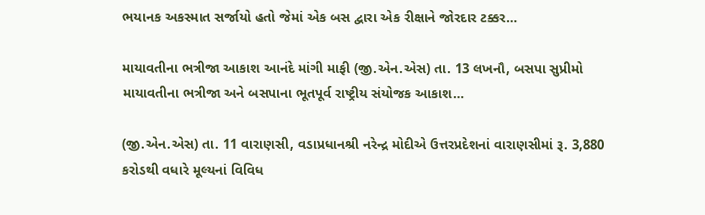ભયાનક અકસ્માત સર્જાયો હતો જેમાં એક બસ દ્વારા એક રીક્ષાને જોરદાર ટક્કર…

માયાવતીના ભત્રીજા આકાશ આનંદે માંગી માફી (જી.એન.એસ) તા. 13 લખનૌ, બસપા સુપ્રીમો માયાવતીના ભત્રીજા અને બસપાના ભૂતપૂર્વ રાષ્ટ્રીય સંયોજક આકાશ…

(જી.એન.એસ) તા. 11 વારાણસી, વડાપ્રધાનશ્રી નરેન્દ્ર મોદીએ ઉત્તરપ્રદેશનાં વારાણસીમાં રૂ. 3,880 કરોડથી વધારે મૂલ્યનાં વિવિધ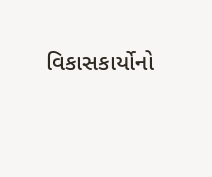વિકાસકાર્યોનો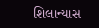શિલાન્યાસ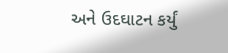અને ઉદઘાટન કર્યું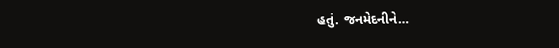હતું. જનમેદનીને…